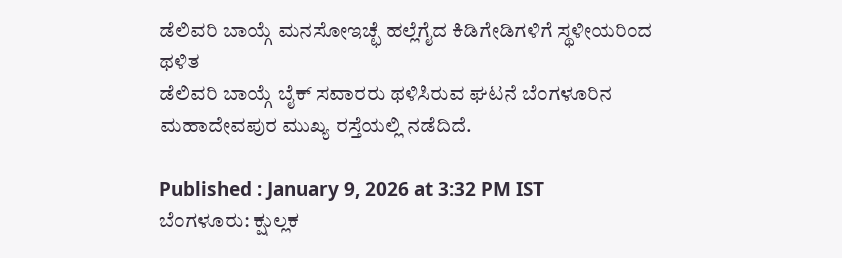ಡೆಲಿವರಿ ಬಾಯ್ಗೆ ಮನಸೋಇಚ್ಛೆ ಹಲ್ಲೆಗೈದ ಕಿಡಿಗೇಡಿಗಳಿಗೆ ಸ್ಥಳೀಯರಿಂದ ಥಳಿತ
ಡೆಲಿವರಿ ಬಾಯ್ಗೆ ಬೈಕ್ ಸವಾರರು ಥಳಿಸಿರುವ ಘಟನೆ ಬೆಂಗಳೂರಿನ ಮಹಾದೇವಪುರ ಮುಖ್ಯ ರಸ್ತೆಯಲ್ಲಿ ನಡೆದಿದೆ.

Published : January 9, 2026 at 3:32 PM IST
ಬೆಂಗಳೂರು: ಕ್ಷುಲ್ಲಕ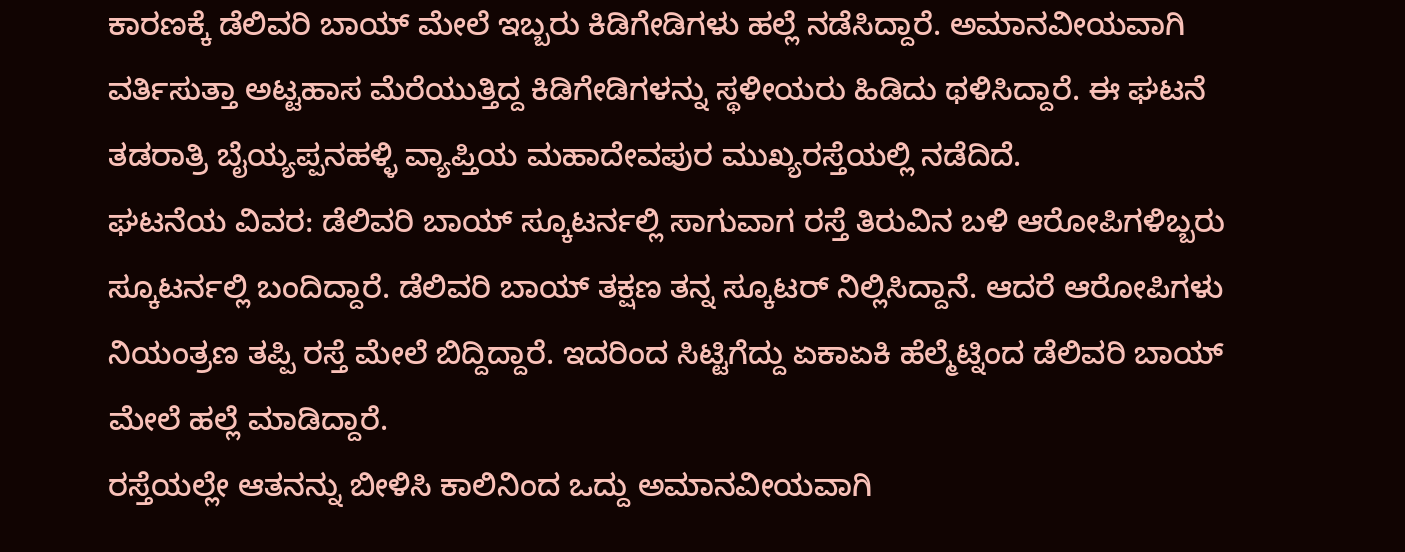ಕಾರಣಕ್ಕೆ ಡೆಲಿವರಿ ಬಾಯ್ ಮೇಲೆ ಇಬ್ಬರು ಕಿಡಿಗೇಡಿಗಳು ಹಲ್ಲೆ ನಡೆಸಿದ್ದಾರೆ. ಅಮಾನವೀಯವಾಗಿ ವರ್ತಿಸುತ್ತಾ ಅಟ್ಟಹಾಸ ಮೆರೆಯುತ್ತಿದ್ದ ಕಿಡಿಗೇಡಿಗಳನ್ನು ಸ್ಥಳೀಯರು ಹಿಡಿದು ಥಳಿಸಿದ್ದಾರೆ. ಈ ಘಟನೆ ತಡರಾತ್ರಿ ಬೈಯ್ಯಪ್ಪನಹಳ್ಳಿ ವ್ಯಾಪ್ತಿಯ ಮಹಾದೇವಪುರ ಮುಖ್ಯರಸ್ತೆಯಲ್ಲಿ ನಡೆದಿದೆ.
ಘಟನೆಯ ವಿವರ: ಡೆಲಿವರಿ ಬಾಯ್ ಸ್ಕೂಟರ್ನಲ್ಲಿ ಸಾಗುವಾಗ ರಸ್ತೆ ತಿರುವಿನ ಬಳಿ ಆರೋಪಿಗಳಿಬ್ಬರು ಸ್ಕೂಟರ್ನಲ್ಲಿ ಬಂದಿದ್ದಾರೆ. ಡೆಲಿವರಿ ಬಾಯ್ ತಕ್ಷಣ ತನ್ನ ಸ್ಕೂಟರ್ ನಿಲ್ಲಿಸಿದ್ದಾನೆ. ಆದರೆ ಆರೋಪಿಗಳು ನಿಯಂತ್ರಣ ತಪ್ಪಿ ರಸ್ತೆ ಮೇಲೆ ಬಿದ್ದಿದ್ದಾರೆ. ಇದರಿಂದ ಸಿಟ್ಟಿಗೆದ್ದು ಏಕಾಏಕಿ ಹೆಲ್ಮೆಟ್ನಿಂದ ಡೆಲಿವರಿ ಬಾಯ್ ಮೇಲೆ ಹಲ್ಲೆ ಮಾಡಿದ್ದಾರೆ.
ರಸ್ತೆಯಲ್ಲೇ ಆತನನ್ನು ಬೀಳಿಸಿ ಕಾಲಿನಿಂದ ಒದ್ದು ಅಮಾನವೀಯವಾಗಿ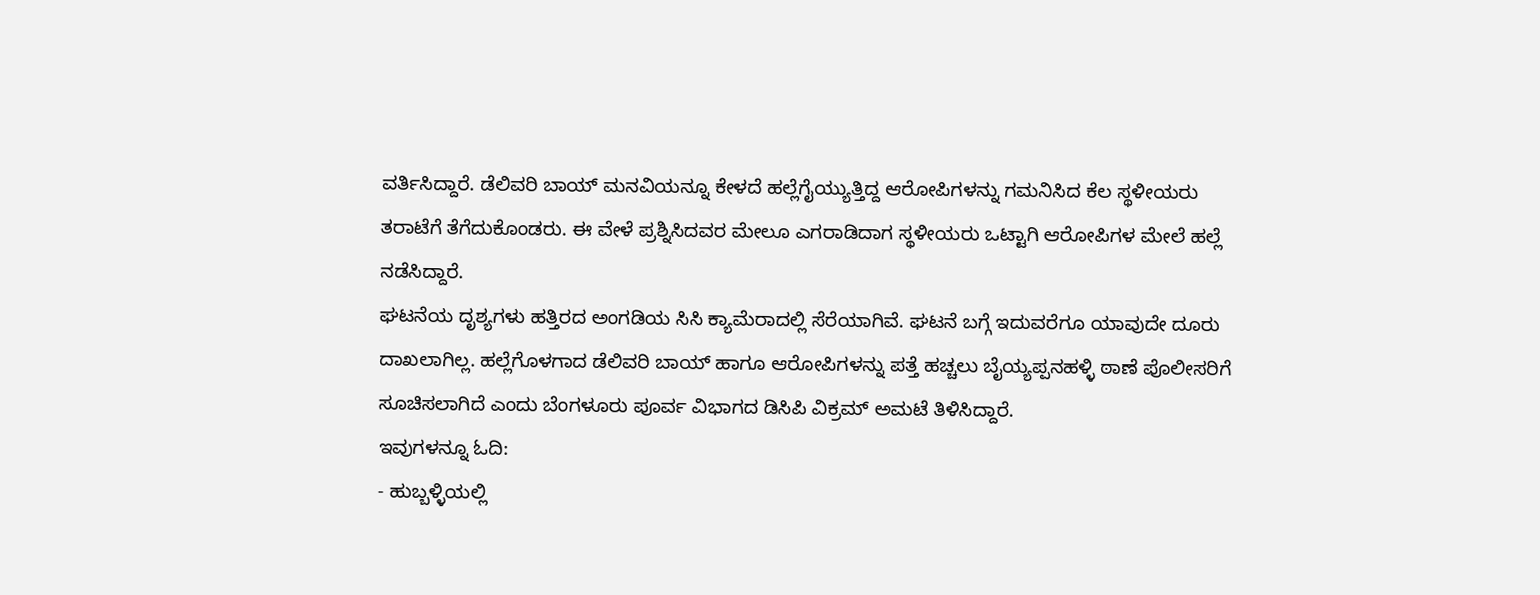ವರ್ತಿಸಿದ್ದಾರೆ. ಡೆಲಿವರಿ ಬಾಯ್ ಮನವಿಯನ್ನೂ ಕೇಳದೆ ಹಲ್ಲೆಗೈಯ್ಯುತ್ತಿದ್ದ ಆರೋಪಿಗಳನ್ನು ಗಮನಿಸಿದ ಕೆಲ ಸ್ಥಳೀಯರು ತರಾಟೆಗೆ ತೆಗೆದುಕೊಂಡರು. ಈ ವೇಳೆ ಪ್ರಶ್ನಿಸಿದವರ ಮೇಲೂ ಎಗರಾಡಿದಾಗ ಸ್ಥಳೀಯರು ಒಟ್ಟಾಗಿ ಆರೋಪಿಗಳ ಮೇಲೆ ಹಲ್ಲೆ ನಡೆಸಿದ್ದಾರೆ.
ಘಟನೆಯ ದೃಶ್ಯಗಳು ಹತ್ತಿರದ ಅಂಗಡಿಯ ಸಿಸಿ ಕ್ಯಾಮೆರಾದಲ್ಲಿ ಸೆರೆಯಾಗಿವೆ. ಘಟನೆ ಬಗ್ಗೆ ಇದುವರೆಗೂ ಯಾವುದೇ ದೂರು ದಾಖಲಾಗಿಲ್ಲ. ಹಲ್ಲೆಗೊಳಗಾದ ಡೆಲಿವರಿ ಬಾಯ್ ಹಾಗೂ ಆರೋಪಿಗಳನ್ನು ಪತ್ತೆ ಹಚ್ಚಲು ಬೈಯ್ಯಪ್ಪನಹಳ್ಳಿ ಠಾಣೆ ಪೊಲೀಸರಿಗೆ ಸೂಚಿಸಲಾಗಿದೆ ಎಂದು ಬೆಂಗಳೂರು ಪೂರ್ವ ವಿಭಾಗದ ಡಿಸಿಪಿ ವಿಕ್ರಮ್ ಅಮಟೆ ತಿಳಿಸಿದ್ದಾರೆ.
ಇವುಗಳನ್ನೂ ಓದಿ:
- ಹುಬ್ಬಳ್ಳಿಯಲ್ಲಿ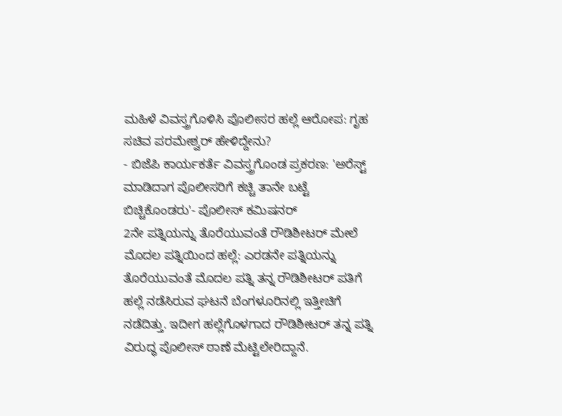ಮಹಿಳೆ ವಿವಸ್ತ್ರಗೊಳಿಸಿ ಪೊಲೀಸರ ಹಲ್ಲೆ ಆರೋಪ: ಗೃಹ ಸಚಿವ ಪರಮೇಶ್ವರ್ ಹೇಳಿದ್ದೇನು?
- ಬಿಜೆಪಿ ಕಾರ್ಯಕರ್ತೆ ವಿವಸ್ತ್ರಗೊಂಡ ಪ್ರಕರಣ: 'ಅರೆಸ್ಟ್ ಮಾಡಿದಾಗ ಪೊಲೀಸರಿಗೆ ಕಚ್ಚಿ ತಾನೇ ಬಟ್ಟೆ ಬಿಚ್ಚಿಕೊಂಡರು'- ಪೊಲೀಸ್ ಕಮಿಷನರ್
2ನೇ ಪತ್ನಿಯನ್ನು ತೊರೆಯುವಂತೆ ರೌಡಿಶೀಟರ್ ಮೇಲೆ ಮೊದಲ ಪತ್ನಿಯಿಂದ ಹಲ್ಲೆ: ಎರಡನೇ ಪತ್ನಿಯನ್ನು ತೊರೆಯುವಂತೆ ಮೊದಲ ಪತ್ನಿ ತನ್ನ ರೌಡಿಶೀಟರ್ ಪತಿಗೆ ಹಲ್ಲೆ ನಡೆಸಿರುವ ಘಟನೆ ಬೆಂಗಳೂರಿನಲ್ಲಿ ಇತ್ತೀಚಿಗೆ ನಡೆದಿತ್ತು. ಇದೀಗ ಹಲ್ಲೆಗೊಳಗಾದ ರೌಡಿಶೀಟರ್ ತನ್ನ ಪತ್ನಿ ವಿರುದ್ಧ ಪೊಲೀಸ್ ಠಾಣೆ ಮೆಟ್ಟಿಲೇರಿದ್ದಾನೆ.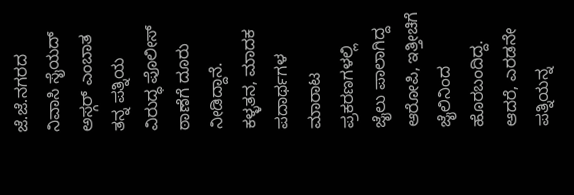ಜೆ.ಜೆ.ನಗರದ ನಿವಾಸಿ ಸೈಯದ್ ಅಸ್ಗರ್ ಎಂಬಾತ ತನ್ನ ಪತ್ನಿಯ ವಿರುದ್ಧ ಪೊಲೀಸ್ ಠಾಣೆಗೆ ದೂರು ನೀಡಿದ್ದಾನೆ.
ಕಳ್ಳತನ, ಮಾದಕ ಪದಾರ್ಥಗಳ ಮಾರಾಟ ಪ್ರಕರಣಗಳಲ್ಲಿ ಜೈಲು ಪಾಲಾಗಿದ್ದ ಆರೋಪಿ, ಇತ್ತೀಚಿಗೆ ಜೈಲಿನಿಂದ ಹೊರಬಂದಿದ್ದ. ಆದರೆ, ಎರಡನೇ ಪತ್ನಿಯನ್ನ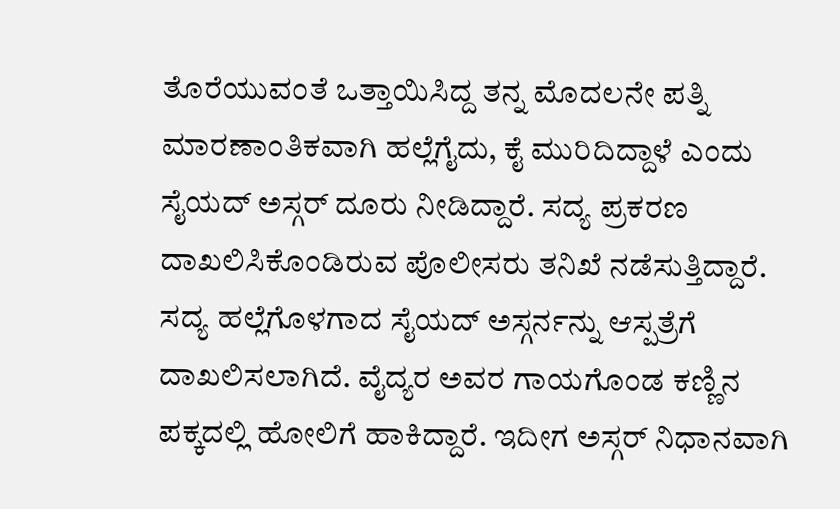ತೊರೆಯುವಂತೆ ಒತ್ತಾಯಿಸಿದ್ದ ತನ್ನ ಮೊದಲನೇ ಪತ್ನಿ ಮಾರಣಾಂತಿಕವಾಗಿ ಹಲ್ಲೆಗೈದು, ಕೈ ಮುರಿದಿದ್ದಾಳೆ ಎಂದು ಸೈಯದ್ ಅಸ್ಗರ್ ದೂರು ನೀಡಿದ್ದಾರೆ. ಸದ್ಯ ಪ್ರಕರಣ ದಾಖಲಿಸಿಕೊಂಡಿರುವ ಪೊಲೀಸರು ತನಿಖೆ ನಡೆಸುತ್ತಿದ್ದಾರೆ. ಸದ್ಯ ಹಲ್ಲೆಗೊಳಗಾದ ಸೈಯದ್ ಅಸ್ಗರ್ನನ್ನು ಆಸ್ಪತ್ರೆಗೆ ದಾಖಲಿಸಲಾಗಿದೆ. ವೈದ್ಯರ ಅವರ ಗಾಯಗೊಂಡ ಕಣ್ಣಿನ ಪಕ್ಕದಲ್ಲಿ ಹೋಲಿಗೆ ಹಾಕಿದ್ದಾರೆ. ಇದೀಗ ಅಸ್ಗರ್ ನಿಧಾನವಾಗಿ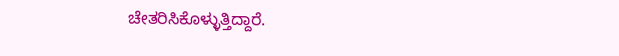ಚೇತರಿಸಿಕೊಳ್ಳುತ್ತಿದ್ದಾರೆ.